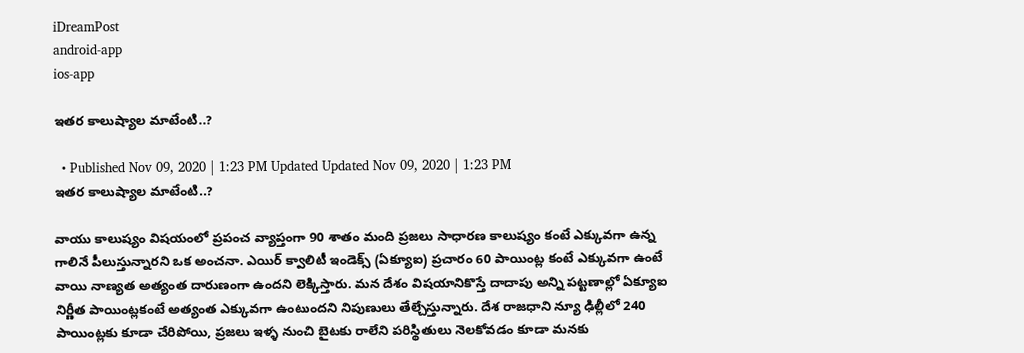iDreamPost
android-app
ios-app

ఇతర కాలుష్యాల మాటేంటి..?

  • Published Nov 09, 2020 | 1:23 PM Updated Updated Nov 09, 2020 | 1:23 PM
ఇతర కాలుష్యాల మాటేంటి..?

వాయు కాలుష్యం విషయంలో ప్రపంచ వ్యాప్తంగా 90 శాతం మంది ప్రజలు సాధారణ కాలుష్యం కంటే ఎక్కువగా ఉన్న గాలినే పీలుస్తున్నారని ఒక అంచనా. ఎయిర్‌ క్వాలిటీ ఇండెక్స్‌ (ఏక్యూఐ) ప్రచారం 60 పాయింట్ల కంటే ఎక్కువగా ఉంటే వాయి నాణ్యత అత్యంత దారుణంగా ఉందని లెక్కిస్తారు. మన దేశం విషయానికొస్తే దాదాపు అన్ని పట్టణాల్లో ఏక్యూఐ నిర్ణీత పాయింట్లకంటే అత్యంత ఎక్కువగా ఉంటుందని నిపుణులు తేల్చేస్తున్నారు. దేశ రాజధాని న్యూ ఢిల్లీలో 240 పాయింట్లకు కూడా చేరిపోయి, ప్రజలు ఇళ్ళ నుంచి బైటకు రాలేని పరిస్థితులు నెలకోవడం కూడా మనకు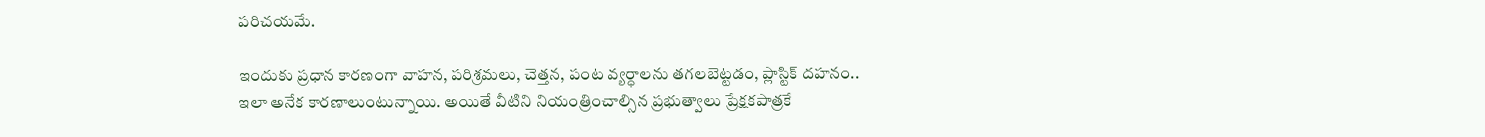పరిచయమే.

ఇందుకు ప్రధాన కారణంగా వాహన, పరిశ్రమలు, చెత్తన, పంట వ్యర్ధాలను తగలబెట్టడం, ప్లాస్టిక్‌ దహనం.. ఇలా అనేక కారణాలుంటున్నాయి. అయితే వీటిని నియంత్రించాల్సిన ప్రభుత్వాలు ప్రేక్షకపాత్రకే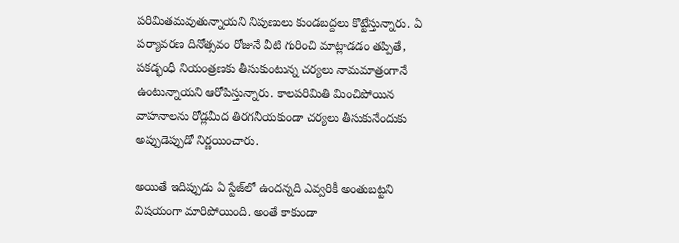పరిమితమవుతున్నాయని నిపుణులు కుండబద్దలు కొట్టేస్తున్నారు. ఏ పర్యావరణ దినోత్సవం రోజునే వీటి గురించి మాట్లాడడం తప్పితే, పకడ్భంధీ నియంత్రణకు తీసుకుంటున్న చర్యలు నామమాత్రంగానే ఉంటున్నాయని ఆరోపిస్తున్నారు. కాలపరిమితి మించిపోయిన వాహనాలను రోడ్లమీద తిరగనీయకుండా చర్యలు తీసుకునేందుకు అప్పుడెప్పుడో నిర్ణయించారు.

అయితే ఇదిప్పుడు ఏ స్టేజ్‌లో ఉందన్నది ఎవ్వరికీ అంతుబట్టని విషయంగా మారిపోయింది. అంతే కాకుండా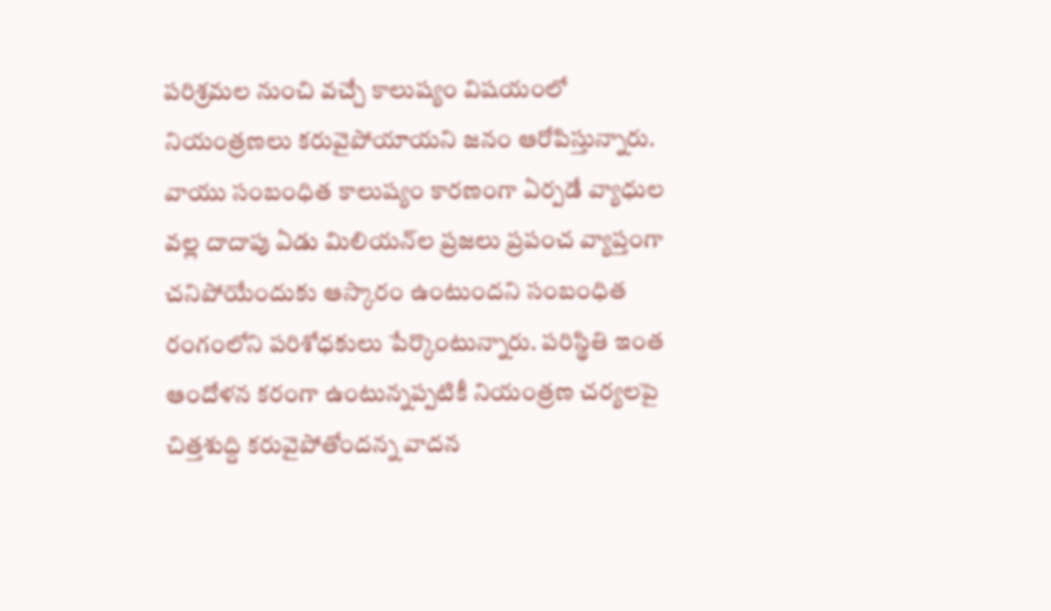పరిశ్రమల నుంచి వచ్చే కాలుష్యం విషయంలో నియంత్రణలు కరువైపోయాయని జనం ఆరోపిస్తున్నారు. వాయు సంబంధిత కాలుష్యం కారణంగా ఏర్పడే వ్యాధుల వల్ల దాదాపు ఏడు మిలియన్‌ల ప్రజలు ప్రపంచ వ్యాప్తంగా చనిపోయేందుకు ఆస్కారం ఉంటుందని సంబంధిత రంగంలోని పరిశోధకులు పేర్కొంటున్నారు. పరిస్థితి ఇంత ఆందోళన కరంగా ఉంటున్నప్పటికీ నియంత్రణ చర్యలపై చిత్తశుద్ది కరువైపోతోందన్న వాదన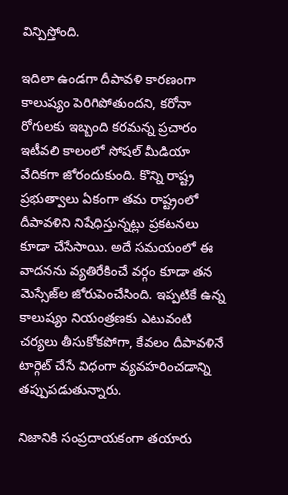విన్పిస్తోంది.

ఇదిలా ఉండగా దీపావళి కారణంగా కాలుష్యం పెరిగిపోతుందని, కరోనా రోగులకు ఇబ్బంది కరమన్న ప్రచారం ఇటీవలి కాలంలో సోషల్‌ మీడియా వేదికగా జోరందుకుంది. కొన్ని రాష్ట్ర ప్రభుత్వాలు ఏకంగా తమ రాష్ట్రంలో దీపావళిని నిషేధిస్తున్నట్లు ప్రకటనలు కూడా చేసేసాయి. అదే సమయంలో ఈ వాదనను వ్యతిరేకించే వర్గం కూడా తన మెస్సేజ్‌ల జోరుపెంచేసింది. ఇప్పటికే ఉన్న కాలుష్యం నియంత్రణకు ఎటువంటి చర్యలు తీసుకోకపోగా, కేవలం దీపావళినే టార్గెట్‌ చేసే విధంగా వ్యవహరించడాన్ని తప్పుపడుతున్నారు.

నిజానికి సంప్రదాయకంగా తయారు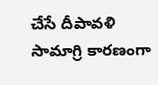చేసే దీపావళి సామాగ్రి కారణంగా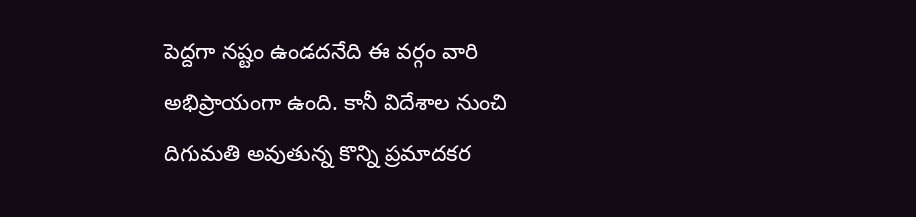పెద్దగా నష్టం ఉండదనేది ఈ వర్గం వారి అభిప్రాయంగా ఉంది. కానీ విదేశాల నుంచి దిగుమతి అవుతున్న కొన్ని ప్రమాదకర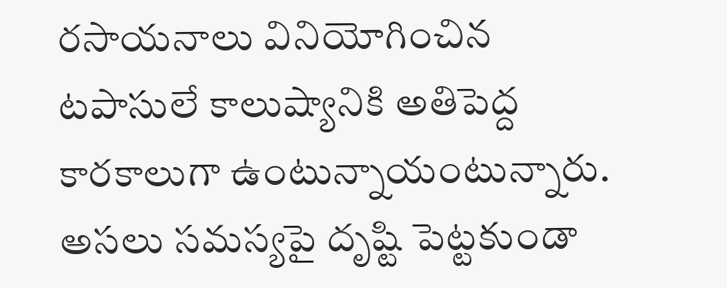రసాయనాలు వినియోగించిన టపాసులే కాలుష్యానికి అతిపెద్ద కారకాలుగా ఉంటున్నాయంటున్నారు. అసలు సమస్యపై దృష్టి పెట్టకుండా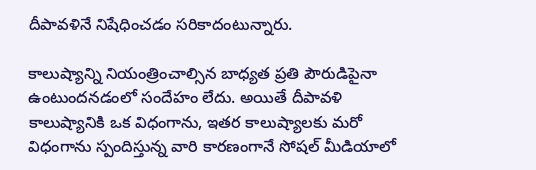దీపావళినే నిషేధించడం సరికాదంటున్నారు.

కాలుష్యాన్ని నియంత్రించాల్సిన బాధ్యత ప్రతి పౌరుడిపైనా ఉంటుందనడంలో సందేహం లేదు. అయితే దీపావళి కాలుష్యానికి ఒక విధంగాను, ఇతర కాలుష్యాలకు మరో విధంగాను స్పందిస్తున్న వారి కారణంగానే సోషల్‌ మీడియాలో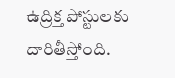ఉద్రిక్త పోస్టులకు దారితీస్తోంది.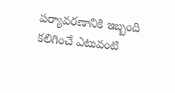పర్యావరణానికి ఇబ్బంది కలిగించే ఎటువంటి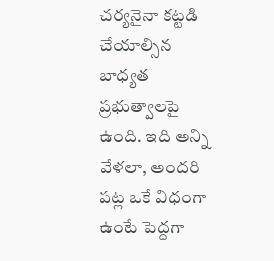చర్యనైనా కట్టడి చేయాల్సిన బాధ్యత ప్రభుత్వాలపై ఉంది. ఇది అన్ని వేళలా, అందరి పట్ల ఒకే విధంగా ఉంటే పెద్దగా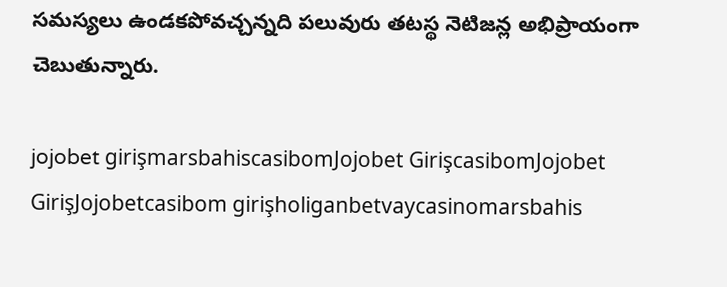సమస్యలు ఉండకపోవచ్చన్నది పలువురు తటస్థ నెటిజన్ల అభిప్రాయంగా చెబుతున్నారు.

jojobet girişmarsbahiscasibomJojobet GirişcasibomJojobet GirişJojobetcasibom girişholiganbetvaycasinomarsbahis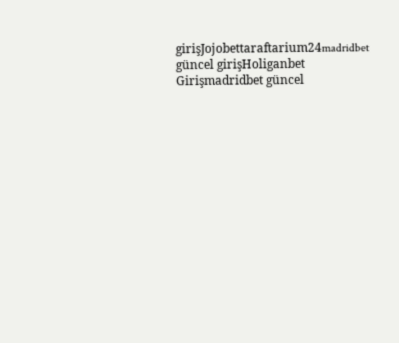girişJojobettaraftarium24madridbet güncel girişHoliganbet Girişmadridbet güncel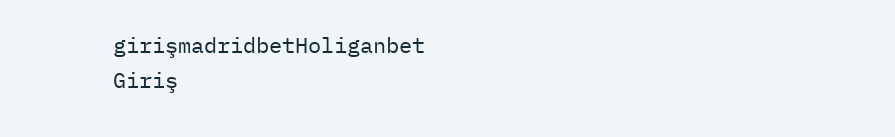girişmadridbetHoliganbet Giriş